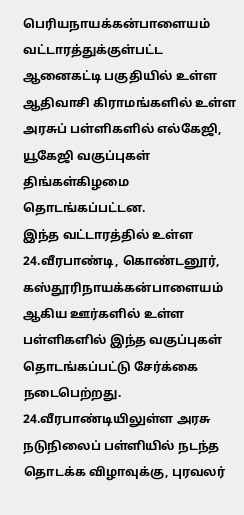பெரியநாயக்கன்பாளையம் வட்டாரத்துக்குள்பட்ட ஆனைகட்டி பகுதியில் உள்ள ஆதிவாசி கிராமங்களில் உள்ள அரசுப் பள்ளிகளில் எல்கேஜி, யூகேஜி வகுப்புகள் திங்கள்கிழமை தொடங்கப்பட்டன.
இந்த வட்டாரத்தில் உள்ள 24.வீரபாண்டி, கொண்டனூர், கஸ்தூரிநாயக்கன்பாளையம் ஆகிய ஊர்களில் உள்ள பள்ளிகளில் இந்த வகுப்புகள் தொடங்கப்பட்டு சேர்க்கை நடைபெற்றது. 24.வீரபாண்டியிலுள்ள அரசு நடுநிலைப் பள்ளியில் நடந்த தொடக்க விழாவுக்கு, புரவலர்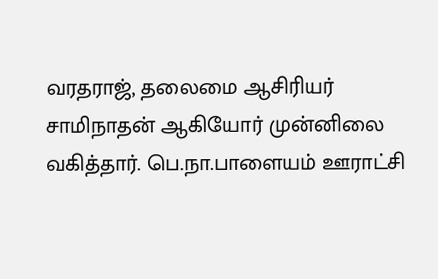வரதராஜ், தலைமை ஆசிரியர் சாமிநாதன் ஆகியோர் முன்னிலை வகித்தார். பெ.நா.பாளையம் ஊராட்சி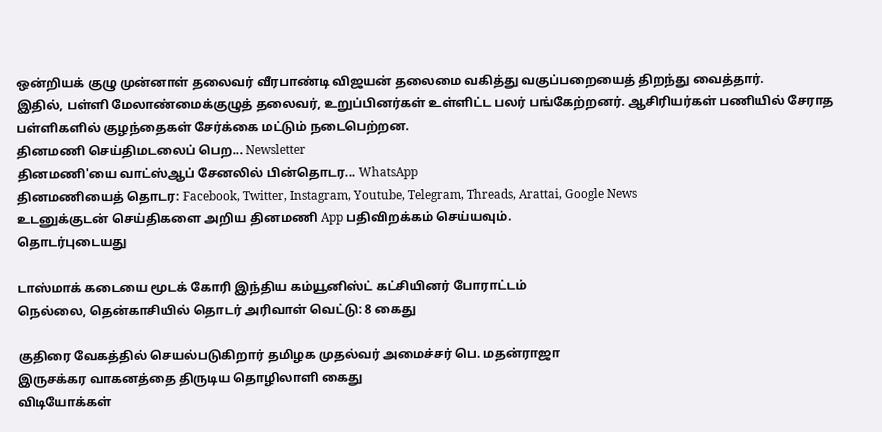ஒன்றியக் குழு முன்னாள் தலைவர் வீரபாண்டி விஜயன் தலைமை வகித்து வகுப்பறையைத் திறந்து வைத்தார்.
இதில், பள்ளி மேலாண்மைக்குழுத் தலைவர், உறுப்பினர்கள் உள்ளிட்ட பலர் பங்கேற்றனர். ஆசிரியர்கள் பணியில் சேராத பள்ளிகளில் குழந்தைகள் சேர்க்கை மட்டும் நடைபெற்றன.
தினமணி செய்திமடலைப் பெற... Newsletter
தினமணி'யை வாட்ஸ்ஆப் சேனலில் பின்தொடர... WhatsApp
தினமணியைத் தொடர: Facebook, Twitter, Instagram, Youtube, Telegram, Threads, Arattai, Google News
உடனுக்குடன் செய்திகளை அறிய தினமணி App பதிவிறக்கம் செய்யவும்.
தொடர்புடையது

டாஸ்மாக் கடையை மூடக் கோரி இந்திய கம்யூனிஸ்ட் கட்சியினர் போராட்டம்
நெல்லை, தென்காசியில் தொடர் அரிவாள் வெட்டு: 8 கைது

குதிரை வேகத்தில் செயல்படுகிறார் தமிழக முதல்வர் அமைச்சர் பெ. மதன்ராஜா
இருசக்கர வாகனத்தை திருடிய தொழிலாளி கைது
விடியோக்கள்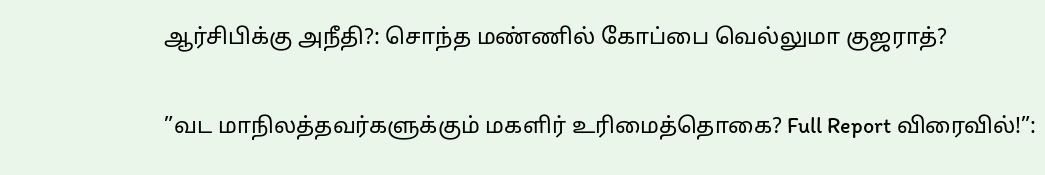ஆர்சிபிக்கு அநீதி?: சொந்த மண்ணில் கோப்பை வெல்லுமா குஜராத்?

”வட மாநிலத்தவர்களுக்கும் மகளிர் உரிமைத்தொகை? Full Report விரைவில்!”: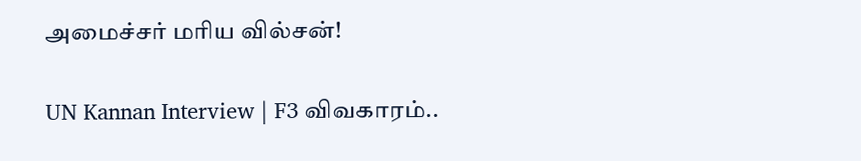அமைச்சர் மரிய வில்சன்!

UN Kannan Interview | F3 விவகாரம்..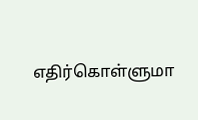எதிர்கொள்ளுமா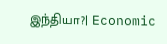இந்தியா?| Economic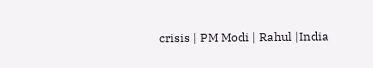crisis | PM Modi | Rahul |India